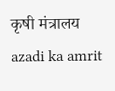कृषी मंत्रालय
azadi ka amrit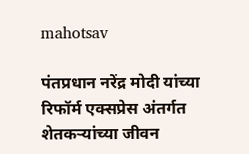mahotsav

पंतप्रधान नरेंद्र मोदी यांच्या रिफॉर्म एक्सप्रेस अंतर्गत शेतकऱ्यांच्या जीवन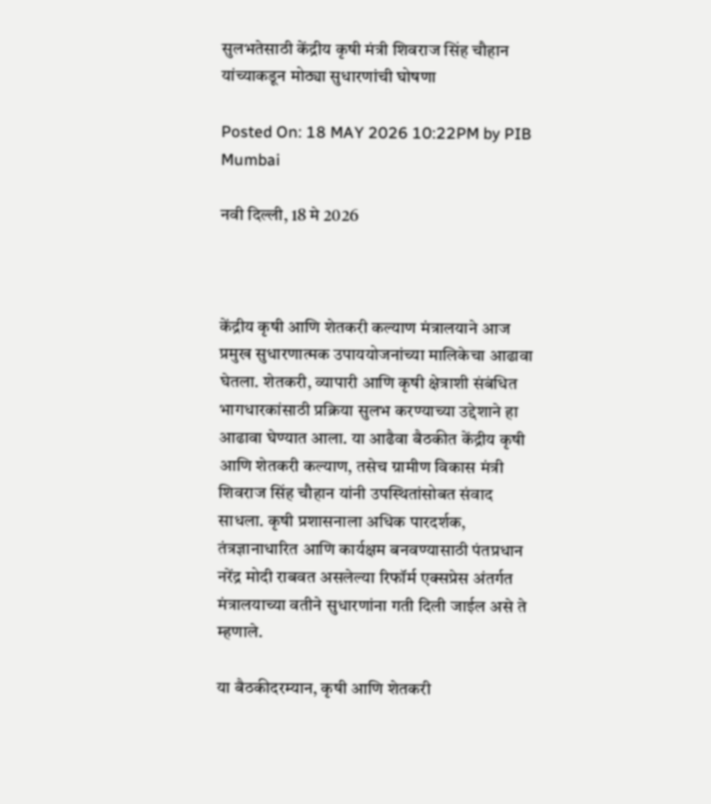सुलभतेसाठी केंद्रीय कृषी मंत्री शिवराज सिंह चौहान यांच्याकडून मोठ्या सुधारणांची घोषणा

Posted On: 18 MAY 2026 10:22PM by PIB Mumbai

नवी दिल्‍ली, 18 मे 2026



केंद्रीय कृषी आणि शेतकरी कल्याण मंत्रालयाने आज प्रमुख सुधारणात्मक उपाययोजनांच्या मालिकेचा आढावा घेतला. शेतकरी, व्यापारी आणि कृषी क्षेत्राशी संबंधित भागधारकांसाठी प्रक्रिया सुलभ करण्याच्या उद्देशाने हा आढावा घेण्यात आला. या आढैवा बैठकीत केंद्रीय कृषी आणि शेतकरी कल्याण, तसेच ग्रामीण विकास मंत्री शिवराज सिंह चौहान यांनी उपस्थितांसोबत संवाद साधला. कृषी प्रशासनाला अधिक पारदर्शक, तंत्रज्ञानाधारित आणि कार्यक्षम बनवण्यासाठी पंतप्रधान नरेंद्र मोदी राबवत असलेल्या रिफॉर्म एक्सप्रेस अंतर्गत मंत्रालयाच्या वतीने सुधारणांना गती दिली जाईल असे ते म्हणाले.

या बैठकीदरम्यान, कृषी आणि शेतकरी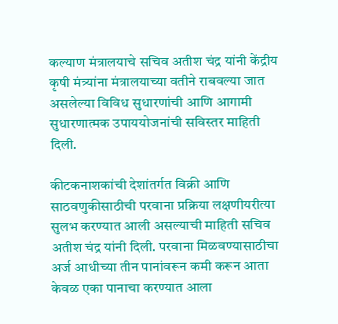कल्याण मंत्रालयाचे सचिव अतीश चंद्र यांनी केंद्रीय कृषी मंत्र्यांना मंत्रालयाच्या वतीने राबवल्या जात असलेल्या विविध सुधारणांची आणि आगामी सुधारणात्मक उपाययोजनांची सविस्तर माहिती दिली.

कीटकनाशकांची देशांतर्गत विक्री आणि साठवणुकीसाठीची परवाना प्रक्रिया लक्षणीयरीत्या सुलभ करण्यात आली असल्याची माहिती सचिव अतीश चंद्र यांनी दिली. परवाना मिळवण्यासाठीचा अर्ज आधीच्या तीन पानांवरून कमी करून आता केवळ एका पानाचा करण्यात आला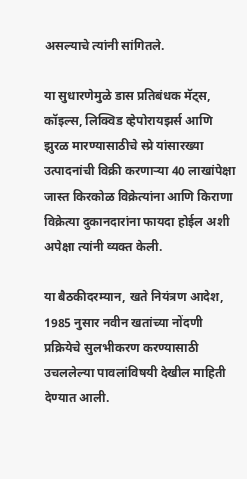असल्याचे त्यांनी सांगितले.

या सुधारणेमुळे डास प्रतिबंधक मॅट्स, कॉइल्स, लिक्विड व्हेपोरायझर्स आणि झुरळ मारण्यासाठीचे स्प्रे यांसारख्या उत्पादनांची विक्री करणाऱ्या 40 लाखांपेक्षा जास्त किरकोळ विक्रेत्यांना आणि किराणा विक्रेत्या दुकानदारांना फायदा होईल अशी अपेक्षा त्यांनी व्यक्त केली.

या बैठकीदरम्यान, खते नियंत्रण आदेश, 1985 नुसार नवीन खतांच्या नोंदणी प्रक्रियेचे सुलभीकरण करण्यासाठी उचललेल्या पावलांविषयी देखील माहिती देण्यात आली.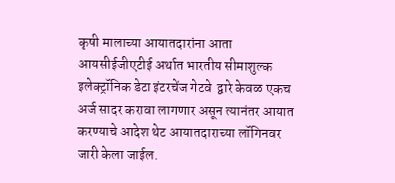कृषी मालाच्या आयातदारांना आता आयसीईजीएटीई अर्थात भारतीय सीमाशुल्क इलेक्ट्रॉनिक डेटा इंटरचेंज गेटवे  द्वारे केवळ एकच अर्ज सादर करावा लागणार असून त्यानंतर आयात करण्याचे आदेश थेट आयातदाराच्या लॉगिनवर जारी केला जाईल.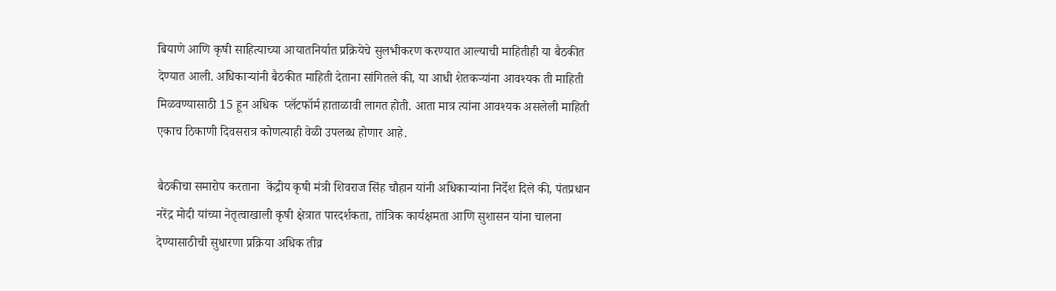बियाणे आणि कृषी साहित्याच्या आयातनिर्यात प्रक्रियेचे सुलभीकरण करण्यात आल्याची माहितीही या बैठकीत देण्यात आली. अधिकाऱ्यांनी बैठकीत माहिती देताना सांगितले की, या आधी शेतकऱ्यांना आवश्यक ती माहिती मिळवण्यासाठी 15 हून अधिक  प्लॅटफॉर्म हाताळावी लागत होती. आता मात्र त्यांना आवश्यक असलेली माहिती एकाच ठिकाणी दिवसरात्र कोणत्याही वेळी उपलब्ध होणार आहे.

बैठकीचा समारोप करताना  केंद्रीय कृषी मंत्री शिवराज सिंह चौहान यांनी अधिकाऱ्यांना निर्देश दिले की, पंतप्रधान  नरेंद्र मोदी यांच्या नेतृत्वाखाली कृषी क्षेत्रात पारदर्शकता, तांत्रिक कार्यक्षमता आणि सुशासन यांना चालना देण्यासाठीची सुधारणा प्रक्रिया अधिक तीव्र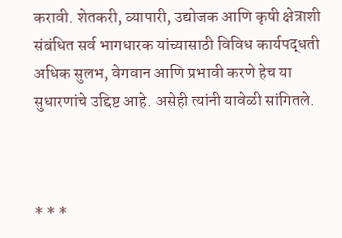करावी. शेतकरी, व्यापारी, उद्योजक आणि कृषी क्षेत्राशी संबंधित सर्व भागधारक यांच्यासाठी विविध कार्यपद्धती अधिक सुलभ, वेगवान आणि प्रभावी करणे हेच या सुधारणांचे उद्दिष्ट आहे. असेही त्यांनी यावेळी सांगितले.



* * *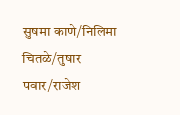सुषमा काणे/निलिमा चितळे/तुषार पवार/राजेश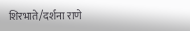शिरभाते/दर्शना राणे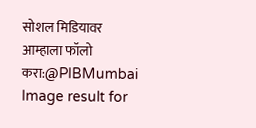सोशल मिडियावर आम्हाला फॉलो करा:@PIBMumbai   Image result for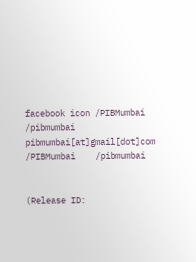facebook icon /PIBMumbai    /pibmumbai  pibmumbai[at]gmail[dot]com  /PIBMumbai    /pibmumbai


(Release ID: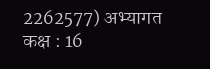2262577) अभ्यागत कक्ष : 16